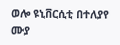ወሎ ዩኒቨርሲቲ በተለያየ ሙያ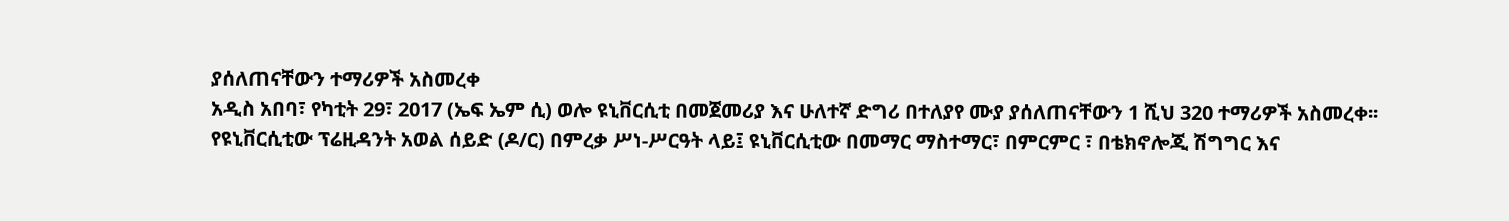ያሰለጠናቸውን ተማሪዎች አስመረቀ
አዲስ አበባ፣ የካቲት 29፣ 2017 (ኤፍ ኤም ሲ) ወሎ ዩኒቨርሲቲ በመጀመሪያ እና ሁለተኛ ድግሪ በተለያየ ሙያ ያሰለጠናቸውን 1 ሺህ 320 ተማሪዎች አስመረቀ፡፡
የዩኒቨርሲቲው ፕሬዚዳንት አወል ሰይድ (ዶ/ር) በምረቃ ሥነ-ሥርዓት ላይ፤ ዩኒቨርሲቲው በመማር ማስተማር፣ በምርምር ፣ በቴክኖሎጂ ሽግግር እና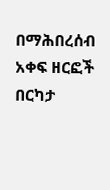በማሕበረሰብ አቀፍ ዘርፎች በርካታ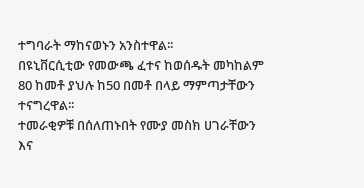ተግባራት ማከናወኑን አንስተዋል፡፡
በዩኒቨርሲቲው የመውጫ ፈተና ከወሰዱት መካከልም 80 ከመቶ ያህሉ ከ50 በመቶ በላይ ማምጣታቸውን ተናግረዋል፡፡
ተመራቂዎቹ በሰለጠኑበት የሙያ መስክ ሀገራቸውን እና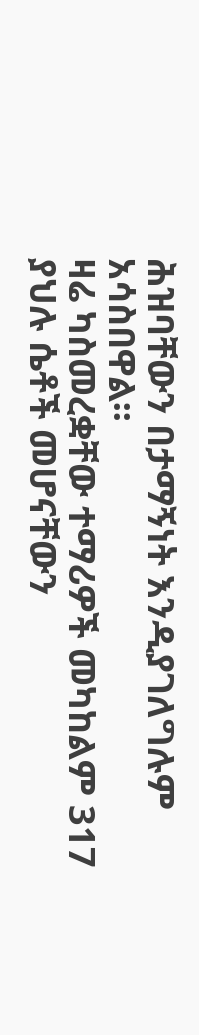ሕዝባቸውን በታማኝነት እንዲያገለግሉም አሳስበዋል፡፡
ዛሬ ካስመረቋቸው ተማሪዎች መካከልም 317 ያህሉ ሴቶች መሆናቸውን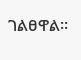ገልፀዋል፡፡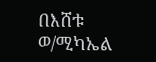በእሸቱ ወ/ሚካኤል